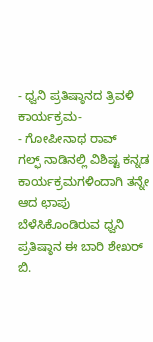- ಧ್ವನಿ ಪ್ರತಿಷ್ಠಾನದ ತ್ರಿವಳಿ ಕಾರ್ಯಕ್ರಮ-
- ಗೋಪೀನಾಥ ರಾವ್
ಗಲ್ಫ್ ನಾಡಿನಲ್ಲಿ ವಿಶಿಷ್ಟ ಕನ್ನಡ ಕಾರ್ಯಕ್ರಮಗಳಿಂದಾಗಿ ತನ್ನೇ ಆದ ಛಾಪು ಬೆಳೆಸಿಕೊಂಡಿರುವ ಧ್ವನಿ ಪ್ರತಿಷ್ಠಾನ ಈ ಬಾರಿ ಶೇಖರ್ ಬಿ.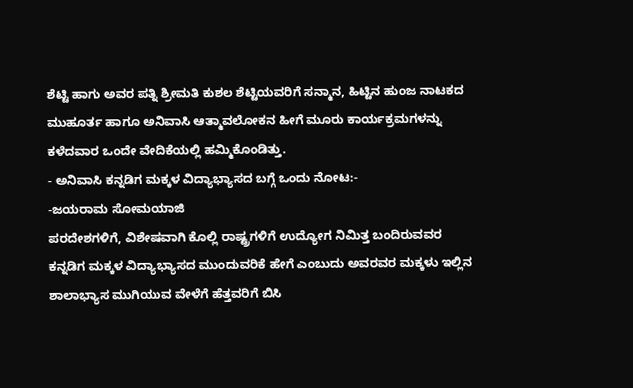ಶೆಟ್ಟಿ ಹಾಗು ಅವರ ಪತ್ನಿ ಶ್ರೀಮತಿ ಕುಶಲ ಶೆಟ್ಟಿಯವರಿಗೆ ಸನ್ಮಾನ, ಹಿಟ್ಟಿನ ಹುಂಜ ನಾಟಕದ ಮುಹೂರ್ತ ಹಾಗೂ ಅನಿವಾಸಿ ಆತ್ಮಾವಲೋಕನ ಹೀಗೆ ಮೂರು ಕಾರ್ಯಕ್ರಮಗಳನ್ನು ಕಳೆದವಾರ ಒಂದೇ ವೇದಿಕೆಯಲ್ಲಿ ಹಮ್ಮಿಕೊಂಡಿತ್ತು.
- ಅನಿವಾಸಿ ಕನ್ನಡಿಗ ಮಕ್ಕಳ ವಿದ್ಯಾಭ್ಯಾಸದ ಬಗ್ಗೆ ಒಂದು ನೋಟ:-
-ಜಯರಾಮ ಸೋಮಯಾಜಿ
ಪರದೇಶಗಳಿಗೆ, ವಿಶೇಷವಾಗಿ ಕೊಲ್ಲಿ ರಾಷ್ಟ್ರಗಳಿಗೆ ಉದ್ಯೋಗ ನಿಮಿತ್ತ ಬಂದಿರುವವರ ಕನ್ನಡಿಗ ಮಕ್ಕಳ ವಿದ್ಯಾಭ್ಯಾಸದ ಮುಂದುವರಿಕೆ ಹೇಗೆ ಎಂಬುದು ಅವರವರ ಮಕ್ಕಳು ಇಲ್ಲಿನ ಶಾಲಾಭ್ಯಾಸ ಮುಗಿಯುವ ವೇಳೆಗೆ ಹೆತ್ತವರಿಗೆ ಬಿಸಿ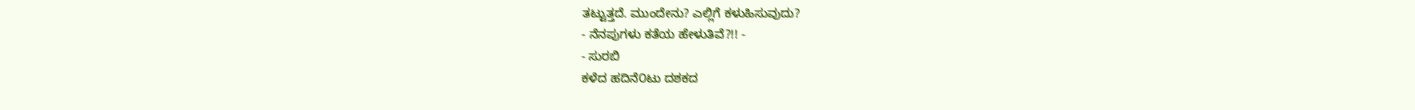ತಟ್ಟುತ್ತದೆ. ಮುಂದೇನು? ಎಲ್ಲಿಗೆ ಕಳುಹಿಸುವುದು?
- ನೆನಪುಗಳು ಕತೆಯ ಹೇಳುತಿವೆ?!! -
- ಸುರಬಿ
ಕಳೆದ ಹದಿನೆ೦ಟು ದಶಕದ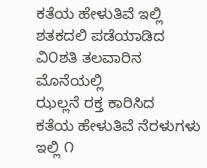ಕತೆಯ ಹೇಳುತಿವೆ ಇಲ್ಲಿ
ಶತಕದಲಿ ಪಡೆಯಾಡಿದ
ವಿ೦ಶತಿ ತಲವಾರಿನ ಮೊನೆಯಲ್ಲಿ
ಝಲ್ಲನೆ ರಕ್ತ ಕಾರಿಸಿದ
ಕತೆಯ ಹೇಳುತಿವೆ ನೆರಳುಗಳು ಇಲ್ಲಿ ೧